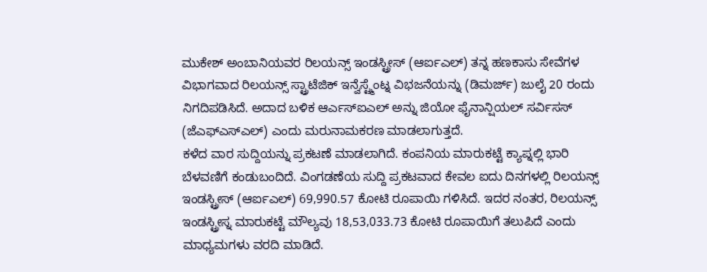ಮುಕೇಶ್ ಅಂಬಾನಿಯವರ ರಿಲಯನ್ಸ್ ಇಂಡಸ್ಟ್ರೀಸ್ (ಆರ್ಐಎಲ್) ತನ್ನ ಹಣಕಾಸು ಸೇವೆಗಳ ವಿಭಾಗವಾದ ರಿಲಯನ್ಸ್ ಸ್ಟ್ರಾಟೆಜಿಕ್ ಇನ್ವೆಸ್ಟ್ಮೆಂಟ್ನ ವಿಭಜನೆಯನ್ನು (ಡಿಮರ್ಜ್) ಜುಲೈ 20 ರಂದು ನಿಗದಿಪಡಿಸಿದೆ. ಅದಾದ ಬಳಿಕ ಆರ್ಎಸ್ಐಎಲ್ ಅನ್ನು ಜಿಯೋ ಫೈನಾನ್ಷಿಯಲ್ ಸರ್ವಿಸಸ್ (ಜೆಎಫ್ಎಸ್ಎಲ್) ಎಂದು ಮರುನಾಮಕರಣ ಮಾಡಲಾಗುತ್ತದೆ.
ಕಳೆದ ವಾರ ಸುದ್ದಿಯನ್ನು ಪ್ರಕಟಣೆ ಮಾಡಲಾಗಿದೆ. ಕಂಪನಿಯ ಮಾರುಕಟ್ಟೆ ಕ್ಯಾಪ್ನಲ್ಲಿ ಭಾರಿ ಬೆಳವಣಿಗೆ ಕಂಡುಬಂದಿದೆ. ವಿಂಗಡಣೆಯ ಸುದ್ದಿ ಪ್ರಕಟವಾದ ಕೇವಲ ಐದು ದಿನಗಳಲ್ಲಿ ರಿಲಯನ್ಸ್ ಇಂಡಸ್ಟ್ರೀಸ್ (ಆರ್ಐಎಲ್) 69,990.57 ಕೋಟಿ ರೂಪಾಯಿ ಗಳಿಸಿದೆ. ಇದರ ನಂತರ, ರಿಲಯನ್ಸ್ ಇಂಡಸ್ಟ್ರೀಸ್ನ ಮಾರುಕಟ್ಟೆ ಮೌಲ್ಯವು 18,53,033.73 ಕೋಟಿ ರೂಪಾಯಿಗೆ ತಲುಪಿದೆ ಎಂದು ಮಾಧ್ಯಮಗಳು ವರದಿ ಮಾಡಿದೆ.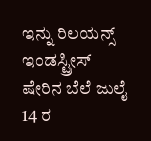ಇನ್ನು ರಿಲಯನ್ಸ್ ಇಂಡಸ್ಟ್ರೀಸ್ ಷೇರಿನ ಬೆಲೆ ಜುಲೈ 14 ರ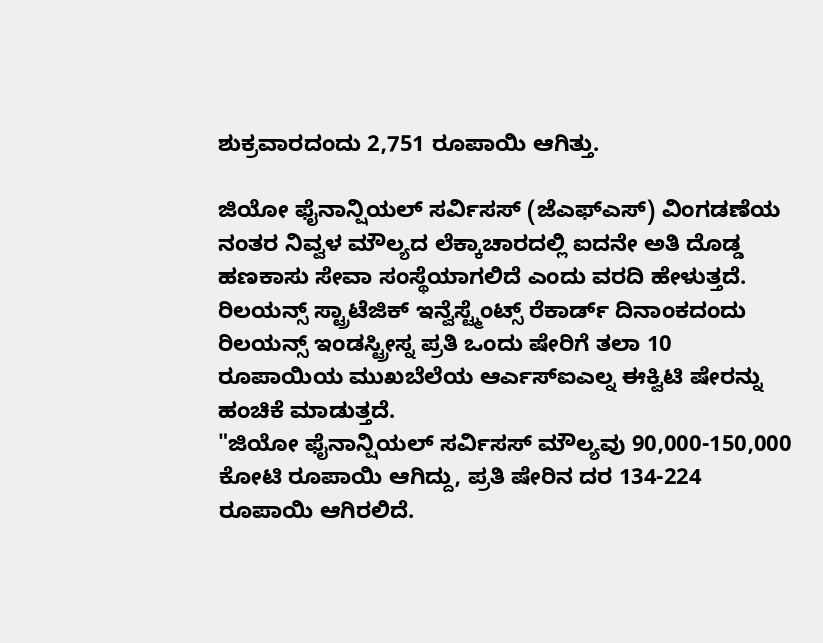ಶುಕ್ರವಾರದಂದು 2,751 ರೂಪಾಯಿ ಆಗಿತ್ತು.

ಜಿಯೋ ಫೈನಾನ್ಷಿಯಲ್ ಸರ್ವಿಸಸ್ (ಜೆಎಫ್ಎಸ್) ವಿಂಗಡಣೆಯ ನಂತರ ನಿವ್ವಳ ಮೌಲ್ಯದ ಲೆಕ್ಕಾಚಾರದಲ್ಲಿ ಐದನೇ ಅತಿ ದೊಡ್ಡ ಹಣಕಾಸು ಸೇವಾ ಸಂಸ್ಥೆಯಾಗಲಿದೆ ಎಂದು ವರದಿ ಹೇಳುತ್ತದೆ. ರಿಲಯನ್ಸ್ ಸ್ಟ್ರಾಟೆಜಿಕ್ ಇನ್ವೆಸ್ಟ್ಮೆಂಟ್ಸ್ ರೆಕಾರ್ಡ್ ದಿನಾಂಕದಂದು ರಿಲಯನ್ಸ್ ಇಂಡಸ್ಟ್ರೀಸ್ನ ಪ್ರತಿ ಒಂದು ಷೇರಿಗೆ ತಲಾ 10 ರೂಪಾಯಿಯ ಮುಖಬೆಲೆಯ ಆರ್ಎಸ್ಐಎಲ್ನ ಈಕ್ವಿಟಿ ಷೇರನ್ನು ಹಂಚಿಕೆ ಮಾಡುತ್ತದೆ.
"ಜಿಯೋ ಫೈನಾನ್ಷಿಯಲ್ ಸರ್ವಿಸಸ್ ಮೌಲ್ಯವು 90,000-150,000 ಕೋಟಿ ರೂಪಾಯಿ ಆಗಿದ್ದು, ಪ್ರತಿ ಷೇರಿನ ದರ 134-224 ರೂಪಾಯಿ ಆಗಿರಲಿದೆ.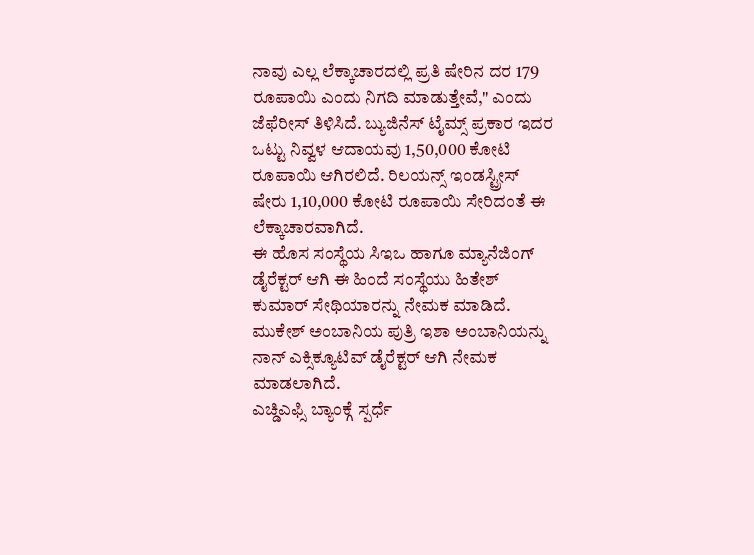ನಾವು ಎಲ್ಲ ಲೆಕ್ಕಾಚಾರದಲ್ಲಿ ಪ್ರತಿ ಷೇರಿನ ದರ 179 ರೂಪಾಯಿ ಎಂದು ನಿಗದಿ ಮಾಡುತ್ತೇವೆ," ಎಂದು ಜೆಫೆರೀಸ್ ತಿಳಿಸಿದೆ. ಬ್ಯುಜಿನೆಸ್ ಟೈಮ್ಸ್ ಪ್ರಕಾರ ಇದರ ಒಟ್ಟು ನಿವ್ವಳ ಆದಾಯವು 1,50,000 ಕೋಟಿ ರೂಪಾಯಿ ಆಗಿರಲಿದೆ. ರಿಲಯನ್ಸ್ ಇಂಡಸ್ಟ್ರೀಸ್ ಷೇರು 1,10,000 ಕೋಟಿ ರೂಪಾಯಿ ಸೇರಿದಂತೆ ಈ ಲೆಕ್ಕಾಚಾರವಾಗಿದೆ.
ಈ ಹೊಸ ಸಂಸ್ಥೆಯ ಸಿಇಒ ಹಾಗೂ ಮ್ಯಾನೆಜಿಂಗ್ ಡೈರೆಕ್ಟರ್ ಆಗಿ ಈ ಹಿಂದೆ ಸಂಸ್ಥೆಯು ಹಿತೇಶ್ ಕುಮಾರ್ ಸೇಥಿಯಾರನ್ನು ನೇಮಕ ಮಾಡಿದೆ. ಮುಕೇಶ್ ಅಂಬಾನಿಯ ಪುತ್ರಿ ಇಶಾ ಅಂಬಾನಿಯನ್ನು ನಾನ್ ಎಕ್ಸಿಕ್ಯೂಟಿವ್ ಡೈರೆಕ್ಟರ್ ಆಗಿ ನೇಮಕ ಮಾಡಲಾಗಿದೆ.
ಎಚ್ಡಿಎಫ್ಸಿ ಬ್ಯಾಂಕ್ಗೆ ಸ್ಪರ್ಧೆ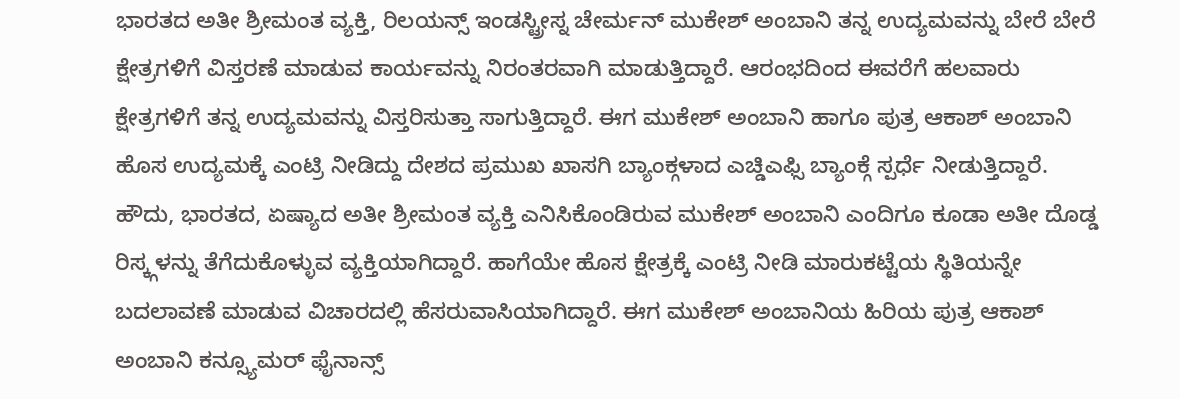ಭಾರತದ ಅತೀ ಶ್ರೀಮಂತ ವ್ಯಕ್ತಿ, ರಿಲಯನ್ಸ್ ಇಂಡಸ್ಟ್ರೀಸ್ನ ಚೇರ್ಮನ್ ಮುಕೇಶ್ ಅಂಬಾನಿ ತನ್ನ ಉದ್ಯಮವನ್ನು ಬೇರೆ ಬೇರೆ ಕ್ಷೇತ್ರಗಳಿಗೆ ವಿಸ್ತರಣೆ ಮಾಡುವ ಕಾರ್ಯವನ್ನು ನಿರಂತರವಾಗಿ ಮಾಡುತ್ತಿದ್ದಾರೆ. ಆರಂಭದಿಂದ ಈವರೆಗೆ ಹಲವಾರು ಕ್ಷೇತ್ರಗಳಿಗೆ ತನ್ನ ಉದ್ಯಮವನ್ನು ವಿಸ್ತರಿಸುತ್ತಾ ಸಾಗುತ್ತಿದ್ದಾರೆ. ಈಗ ಮುಕೇಶ್ ಅಂಬಾನಿ ಹಾಗೂ ಪುತ್ರ ಆಕಾಶ್ ಅಂಬಾನಿ ಹೊಸ ಉದ್ಯಮಕ್ಕೆ ಎಂಟ್ರಿ ನೀಡಿದ್ದು ದೇಶದ ಪ್ರಮುಖ ಖಾಸಗಿ ಬ್ಯಾಂಕ್ಗಳಾದ ಎಚ್ಡಿಎಫ್ಸಿ ಬ್ಯಾಂಕ್ಗೆ ಸ್ಪರ್ಧೆ ನೀಡುತ್ತಿದ್ದಾರೆ.
ಹೌದು, ಭಾರತದ, ಏಷ್ಯಾದ ಅತೀ ಶ್ರೀಮಂತ ವ್ಯಕ್ತಿ ಎನಿಸಿಕೊಂಡಿರುವ ಮುಕೇಶ್ ಅಂಬಾನಿ ಎಂದಿಗೂ ಕೂಡಾ ಅತೀ ದೊಡ್ಡ ರಿಸ್ಕ್ಗಳನ್ನು ತೆಗೆದುಕೊಳ್ಳುವ ವ್ಯಕ್ತಿಯಾಗಿದ್ದಾರೆ. ಹಾಗೆಯೇ ಹೊಸ ಕ್ಷೇತ್ರಕ್ಕೆ ಎಂಟ್ರಿ ನೀಡಿ ಮಾರುಕಟ್ಟೆಯ ಸ್ಥಿತಿಯನ್ನೇ ಬದಲಾವಣೆ ಮಾಡುವ ವಿಚಾರದಲ್ಲಿ ಹೆಸರುವಾಸಿಯಾಗಿದ್ದಾರೆ. ಈಗ ಮುಕೇಶ್ ಅಂಬಾನಿಯ ಹಿರಿಯ ಪುತ್ರ ಆಕಾಶ್ ಅಂಬಾನಿ ಕನ್ಸ್ಯೂಮರ್ ಫೈನಾನ್ಸ್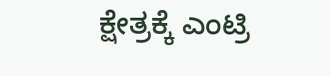ಕ್ಷೇತ್ರಕ್ಕೆ ಎಂಟ್ರಿ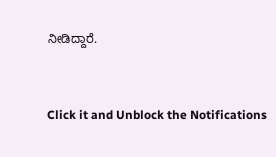ನೀಡಿದ್ದಾರೆ.


Click it and Unblock the Notifications